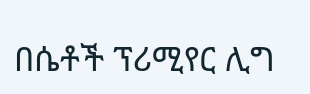በሴቶች ፕሪሚየር ሊግ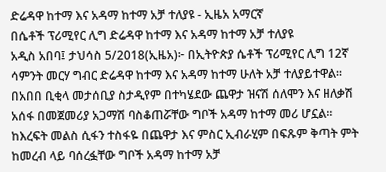ድሬዳዋ ከተማ እና አዳማ ከተማ አቻ ተለያዩ - ኢዜአ አማርኛ
በሴቶች ፕሪሚየር ሊግ ድሬዳዋ ከተማ እና አዳማ ከተማ አቻ ተለያዩ
አዲስ አበባ፤ ታህሳስ 5/2018(ኢዜአ)፦ በኢትዮጵያ ሴቶች ፕሪሚየር ሊግ 12ኛ ሳምንት መርሃ ግብር ድሬዳዋ ከተማ እና አዳማ ከተማ ሁለት አቻ ተለያይተዋል።
በአበበ ቢቂላ መታሰቢያ ስታዲየም በተካሄደው ጨዋታ ዝናሽ ሰለሞን እና ዘለቃሽ አሰፋ በመጀመሪያ አጋማሽ ባስቆጠሯቸው ግቦች አዳማ ከተማ መሪ ሆኗል።
ከእረፍት መልስ ሲፋን ተስፋዬ በጨዋታ እና ምስር ኢብራሂም በፍጹም ቅጣት ምት ከመረብ ላይ ባሰረፏቸው ግቦች አዳማ ከተማ አቻ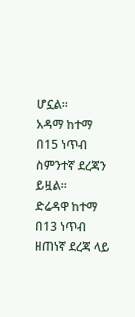ሆኗል።
አዳማ ከተማ በ15 ነጥብ ስምንተኛ ደረጃን ይዟል።
ድሬዳዋ ከተማ በ13 ነጥብ ዘጠነኛ ደረጃ ላይ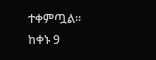ተቀምጧል።
ከቀኑ 9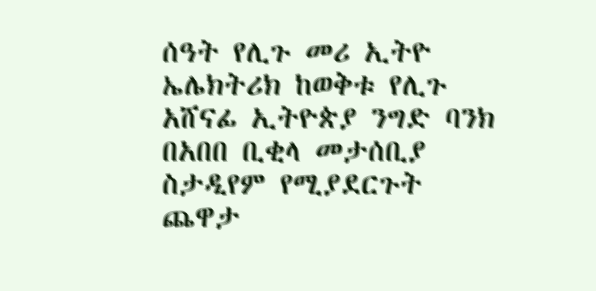ሰዓት የሊጉ መሪ ኢትዮ ኤሌክትሪክ ከወቅቱ የሊጉ አሸናፊ ኢትዮጵያ ንግድ ባንክ በአበበ ቢቂላ መታሰቢያ ስታዲየም የሚያደርጉት ጨዋታ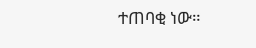ተጠባቂ ነው።